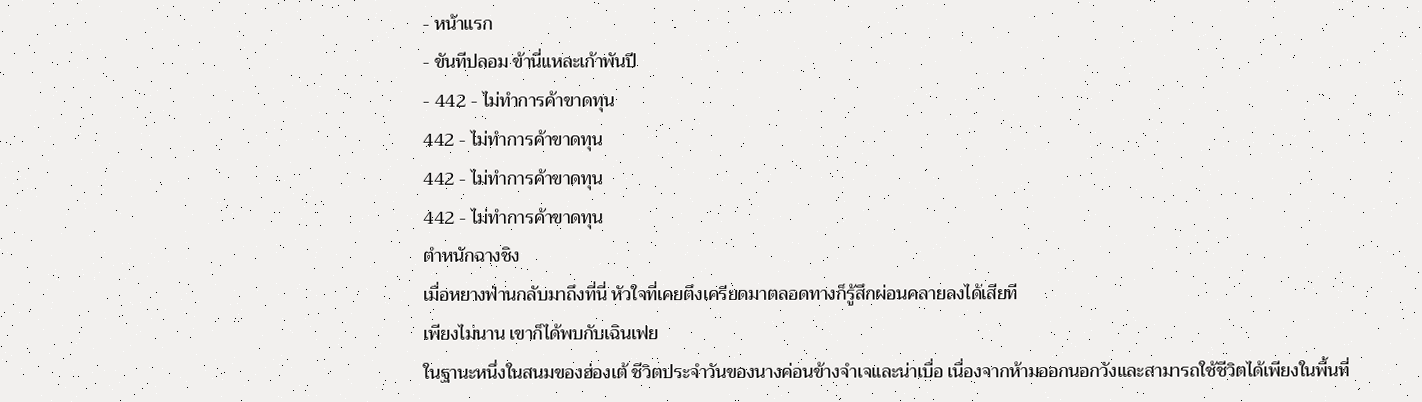- หน้าแรก
- ขันทีปลอม ข้านี่แหละเก้าพันปี
- 442 - ไม่ทำการค้าขาดทุน
442 - ไม่ทำการค้าขาดทุน
442 - ไม่ทำการค้าขาดทุน
442 - ไม่ทำการค้าขาดทุน
ตำหนักฉางชิง
เมื่อหยางฟ่านกลับมาถึงที่นี่ หัวใจที่เคยตึงเครียดมาตลอดทางก็รู้สึกผ่อนคลายลงได้เสียที
เพียงไม่นาน เขาก็ได้พบกับเฉินเฟย
ในฐานะหนึ่งในสนมของฮ่องเต้ ชีวิตประจำวันของนางค่อนข้างจำเจและน่าเบื่อ เนื่องจากห้ามออกนอกวังและสามารถใช้ชีวิตได้เพียงในพื้นที่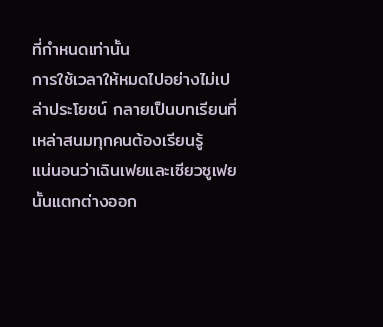ที่กำหนดเท่านั้น
การใช้เวลาให้หมดไปอย่างไม่เปล่าประโยชน์ กลายเป็นบทเรียนที่เหล่าสนมทุกคนต้องเรียนรู้
แน่นอนว่าเฉินเฟยและเซียวซูเฟยนั้นแตกต่างออก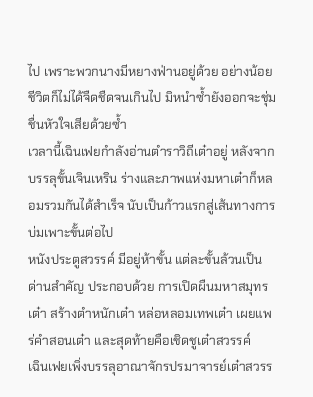ไป เพราะพวกนางมีหยางฟ่านอยู่ด้วย อย่างน้อยชีวิตก็ไม่ได้จืดชืดจนเกินไป มิหนำซ้ำยังออกจะชุ่มชื่นหัวใจเสียด้วยซ้ำ
เวลานี้เฉินเฟยกำลังอ่านตำราวิถีเต๋าอยู่ หลังจากบรรลุขั้นเจินเหริน ร่างและภาพแห่งมหาเต๋าก็หลอมรวมกันได้สำเร็จ นับเป็นก้าวแรกสู่เส้นทางการบ่มเพาะขั้นต่อไป
หนังประตูสวรรค์ มีอยู่ห้าขั้น แต่ละขั้นล้วนเป็นด่านสำคัญ ประกอบด้วย การเปิดผืนมหาสมุทรเต๋า สร้างตำหนักเต๋า หล่อหลอมเทพเต๋า เผยแพร่คำสอนเต๋า และสุดท้ายคือเชิดชูเต๋าสวรรค์
เฉินเฟยเพิ่งบรรลุอาณาจักรปรมาจารย์เต๋าสวรร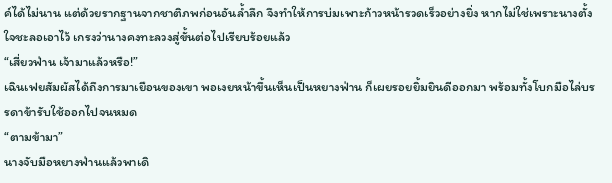ค์ได้ไม่นาน แต่ด้วยรากฐานจากชาติภพก่อนอันล้ำลึก จึงทำให้การบ่มเพาะก้าวหน้ารวดเร็วอย่างยิ่ง หากไม่ใช่เพราะนางตั้งใจชะลอเอาไว้ เกรงว่านางคงทะลวงสู่ขั้นต่อไปเรียบร้อยแล้ว
“เสี่ยวฟ่าน เจ้ามาแล้วหรือ!”
เฉินเฟยสัมผัสได้ถึงการมาเยือนของเขา พอเงยหน้าขึ้นเห็นเป็นหยางฟ่าน ก็เผยรอยยิ้มยินดีออกมา พร้อมทั้งโบกมือไล่บรรดาข้ารับใช้ออกไปจนหมด
“ตามข้ามา”
นางจับมือหยางฟ่านแล้วพาเดิ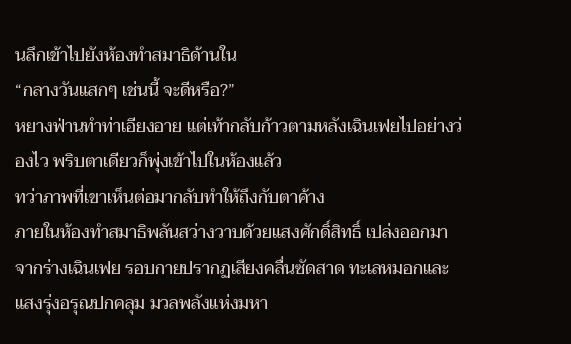นลึกเข้าไปยังห้องทำสมาธิด้านใน
“กลางวันแสกๆ เช่นนี้ จะดีหรือ?”
หยางฟ่านทำท่าเอียงอาย แต่เท้ากลับก้าวตามหลังเฉินเฟยไปอย่างว่องไว พริบตาเดียวก็พุ่งเข้าไปในห้องแล้ว
ทว่าภาพที่เขาเห็นต่อมากลับทำให้ถึงกับตาค้าง
ภายในห้องทำสมาธิพลันสว่างวาบด้วยแสงศักดิ์สิทธิ์ เปล่งออกมาจากร่างเฉินเฟย รอบกายปรากฏเสียงคลื่นซัดสาด ทะเลหมอกและแสงรุ่งอรุณปกคลุม มวลพลังแห่งมหา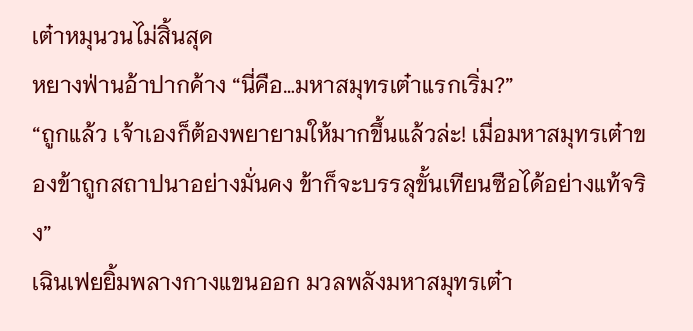เต๋าหมุนวนไม่สิ้นสุด
หยางฟ่านอ้าปากค้าง “นี่คือ…มหาสมุทรเต๋าแรกเริ่ม?”
“ถูกแล้ว เจ้าเองก็ต้องพยายามให้มากขึ้นแล้วล่ะ! เมื่อมหาสมุทรเต๋าของข้าถูกสถาปนาอย่างมั่นคง ข้าก็จะบรรลุขั้นเทียนซือได้อย่างแท้จริง”
เฉินเฟยยิ้มพลางกางแขนออก มวลพลังมหาสมุทรเต๋า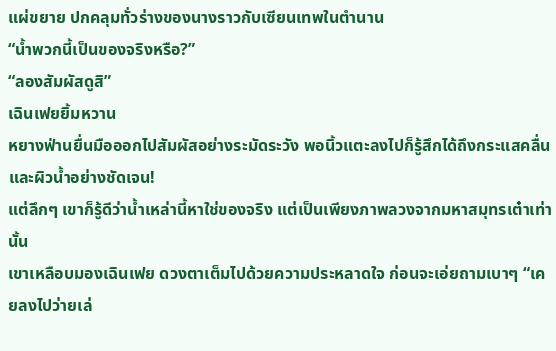แผ่ขยาย ปกคลุมทั่วร่างของนางราวกับเซียนเทพในตำนาน
“น้ำพวกนี้เป็นของจริงหรือ?”
“ลองสัมผัสดูสิ”
เฉินเฟยยิ้มหวาน
หยางฟ่านยื่นมือออกไปสัมผัสอย่างระมัดระวัง พอนิ้วแตะลงไปก็รู้สึกได้ถึงกระแสคลื่นและผิวน้ำอย่างชัดเจน!
แต่ลึกๆ เขาก็รู้ดีว่าน้ำเหล่านี้หาใช่ของจริง แต่เป็นเพียงภาพลวงจากมหาสมุทรเต๋าเท่านั้น
เขาเหลือบมองเฉินเฟย ดวงตาเต็มไปด้วยความประหลาดใจ ก่อนจะเอ่ยถามเบาๆ “เคยลงไปว่ายเล่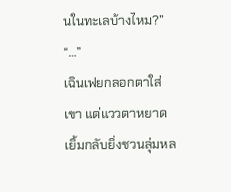นในทะเลบ้างไหม?”
“…”
เฉินเฟยกลอกตาใส่เขา แต่แววตาหยาดเยิ้มกลับยิ่งชวนลุ่มหล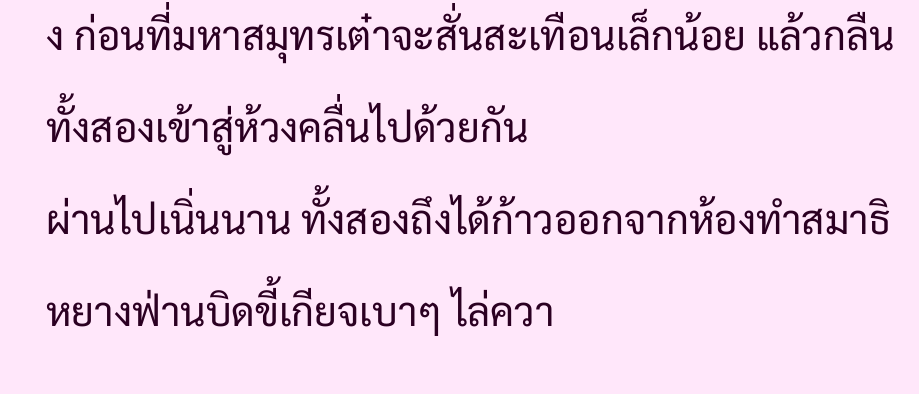ง ก่อนที่มหาสมุทรเต๋าจะสั่นสะเทือนเล็กน้อย แล้วกลืนทั้งสองเข้าสู่ห้วงคลื่นไปด้วยกัน
ผ่านไปเนิ่นนาน ทั้งสองถึงได้ก้าวออกจากห้องทำสมาธิ
หยางฟ่านบิดขี้เกียจเบาๆ ไล่ควา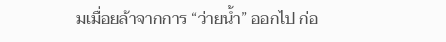มเมื่อยล้าจากการ “ว่ายน้ำ” ออกไป ก่อ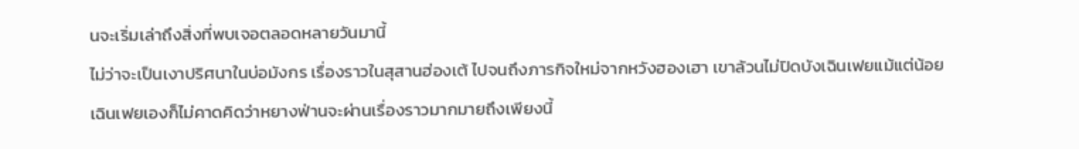นจะเริ่มเล่าถึงสิ่งที่พบเจอตลอดหลายวันมานี้
ไม่ว่าจะเป็นเงาปริศนาในบ่อมังกร เรื่องราวในสุสานฮ่องเต้ ไปจนถึงภารกิจใหม่จากหวังฮองเฮา เขาล้วนไม่ปิดบังเฉินเฟยแม้แต่น้อย
เฉินเฟยเองก็ไม่คาดคิดว่าหยางฟ่านจะผ่านเรื่องราวมากมายถึงเพียงนี้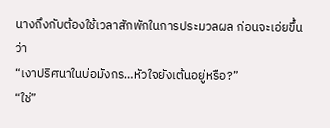นางถึงกับต้องใช้เวลาสักพักในการประมวลผล ก่อนจะเอ่ยขึ้นว่า
“เงาปริศนาในบ่อมังกร…หัวใจยังเต้นอยู่หรือ?”
“ใช่”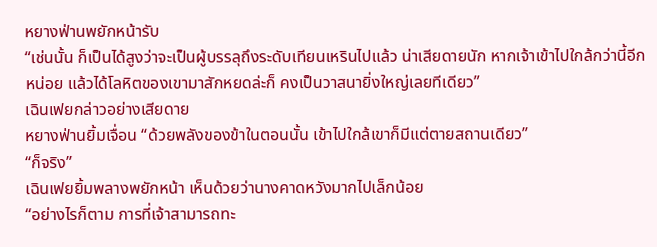หยางฟ่านพยักหน้ารับ
“เช่นนั้น ก็เป็นได้สูงว่าจะเป็นผู้บรรลุถึงระดับเทียนเหรินไปแล้ว น่าเสียดายนัก หากเจ้าเข้าไปใกล้กว่านี้อีกหน่อย แล้วได้โลหิตของเขามาสักหยดล่ะก็ คงเป็นวาสนายิ่งใหญ่เลยทีเดียว”
เฉินเฟยกล่าวอย่างเสียดาย
หยางฟ่านยิ้มเจื่อน “ด้วยพลังของข้าในตอนนั้น เข้าไปใกล้เขาก็มีแต่ตายสถานเดียว”
“ก็จริง”
เฉินเฟยยิ้มพลางพยักหน้า เห็นด้วยว่านางคาดหวังมากไปเล็กน้อย
“อย่างไรก็ตาม การที่เจ้าสามารถทะ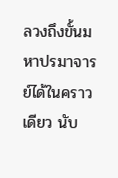ลวงถึงขั้นมหาปรมาจารย์ได้ในคราวเดียว นับ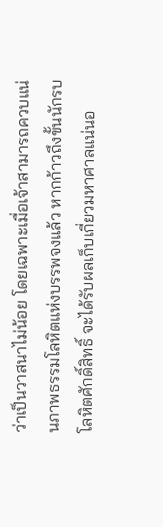ว่าเป็นวาสนาไม่น้อย โดยเฉพาะเมื่อเจ้าสามารถควบแน่นภาพธรรมโลหิตแห่งบรรพจงแล้ว หากก้าวถึงขั้นนักรบโลหิตศักดิ์สิทธิ์ จะได้รับผลเก็บเกี่ยวมหาศาลแน่นอ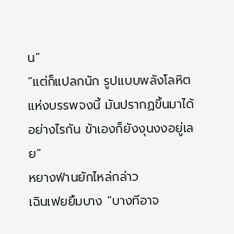น”
“แต่ก็แปลกนัก รูปแบบพลังโลหิตแห่งบรรพจงนี้ มันปรากฏขึ้นมาได้อย่างไรกัน ข้าเองก็ยังงุนงงอยู่เลย”
หยางฟ่านยักไหล่กล่าว
เฉินเฟยยิ้มบาง “บางทีอาจ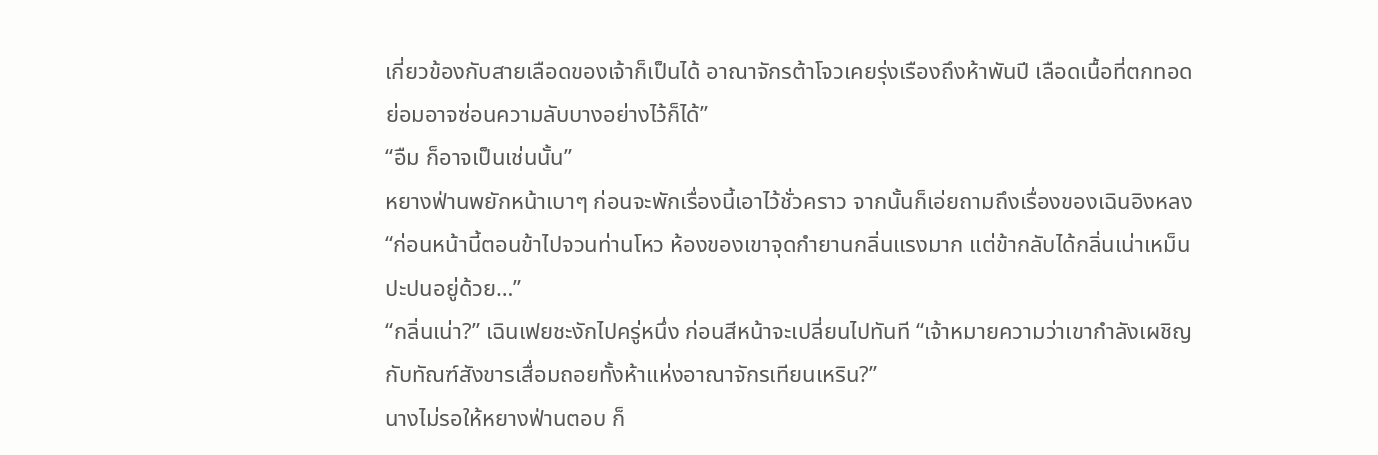เกี่ยวข้องกับสายเลือดของเจ้าก็เป็นได้ อาณาจักรต้าโจวเคยรุ่งเรืองถึงห้าพันปี เลือดเนื้อที่ตกทอดย่อมอาจซ่อนความลับบางอย่างไว้ก็ได้”
“อืม ก็อาจเป็นเช่นนั้น”
หยางฟ่านพยักหน้าเบาๆ ก่อนจะพักเรื่องนี้เอาไว้ชั่วคราว จากนั้นก็เอ่ยถามถึงเรื่องของเฉินอิงหลง
“ก่อนหน้านี้ตอนข้าไปจวนท่านโหว ห้องของเขาจุดกำยานกลิ่นแรงมาก แต่ข้ากลับได้กลิ่นเน่าเหม็นปะปนอยู่ด้วย…”
“กลิ่นเน่า?” เฉินเฟยชะงักไปครู่หนึ่ง ก่อนสีหน้าจะเปลี่ยนไปทันที “เจ้าหมายความว่าเขากำลังเผชิญกับทัณฑ์สังขารเสื่อมถอยทั้งห้าแห่งอาณาจักรเทียนเหริน?”
นางไม่รอให้หยางฟ่านตอบ ก็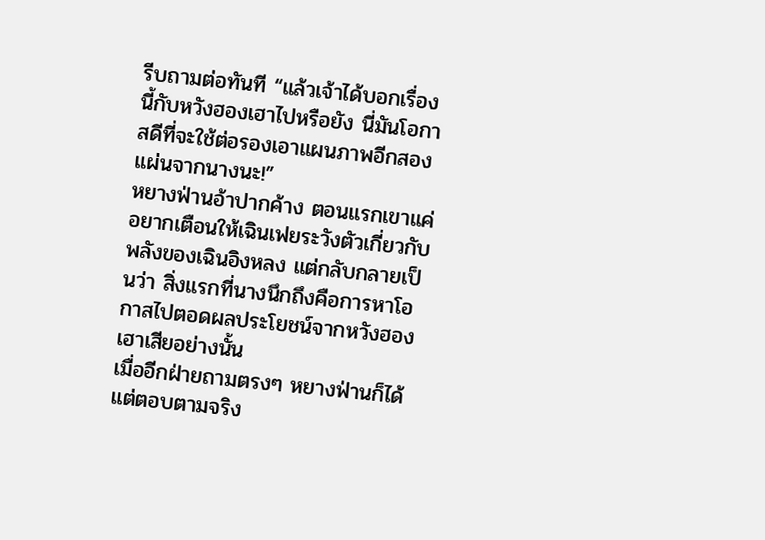รีบถามต่อทันที “แล้วเจ้าได้บอกเรื่องนี้กับหวังฮองเฮาไปหรือยัง นี่มันโอกาสดีที่จะใช้ต่อรองเอาแผนภาพอีกสองแผ่นจากนางนะ!”
หยางฟ่านอ้าปากค้าง ตอนแรกเขาแค่อยากเตือนให้เฉินเฟยระวังตัวเกี่ยวกับพลังของเฉินอิงหลง แต่กลับกลายเป็นว่า สิ่งแรกที่นางนึกถึงคือการหาโอกาสไปตอดผลประโยชน์จากหวังฮองเฮาเสียอย่างนั้น
เมื่ออีกฝ่ายถามตรงๆ หยางฟ่านก็ได้แต่ตอบตามจริง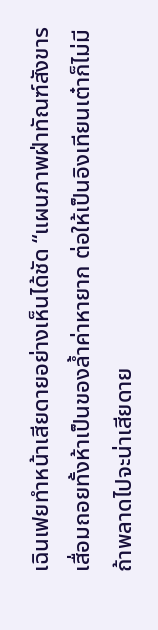เฉินเฟยทำหน้าเสียดายอย่างเห็นได้ชัด “แผนภาพฝ่าทัณฑ์สังขารเสื่อมถอยทั้งห้าเป็นของล้ำค่าหายาก ต่อให้เป็นอิงเทียนเต๋าก็ไม่มี ถ้าพลาดไปจะน่าเสียดาย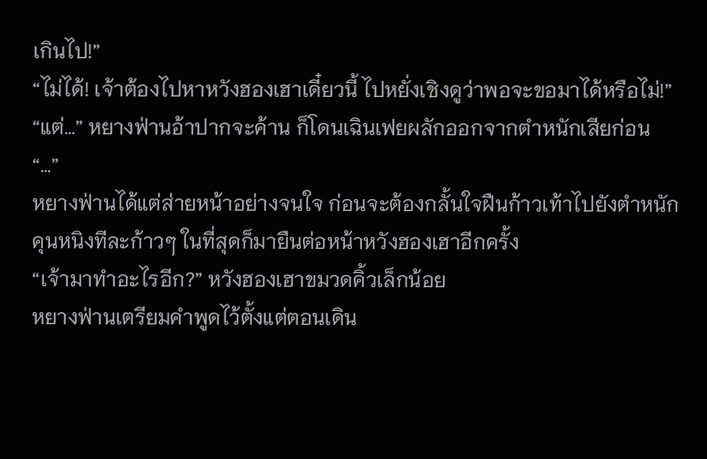เกินไป!”
“ไม่ได้! เจ้าต้องไปหาหวังฮองเฮาเดี๋ยวนี้ ไปหยั่งเชิงดูว่าพอจะขอมาได้หรือไม่!”
“แต่…” หยางฟ่านอ้าปากจะค้าน ก็โดนเฉินเฟยผลักออกจากตำหนักเสียก่อน
“…”
หยางฟ่านได้แต่ส่ายหน้าอย่างจนใจ ก่อนจะต้องกลั้นใจฝืนก้าวเท้าไปยังตำหนักคุนหนิงทีละก้าวๆ ในที่สุดก็มายืนต่อหน้าหวังฮองเฮาอีกครั้ง
“เจ้ามาทำอะไรอีก?” หวังฮองเฮาขมวดคิ้วเล็กน้อย
หยางฟ่านเตรียมคำพูดไว้ตั้งแต่ตอนเดิน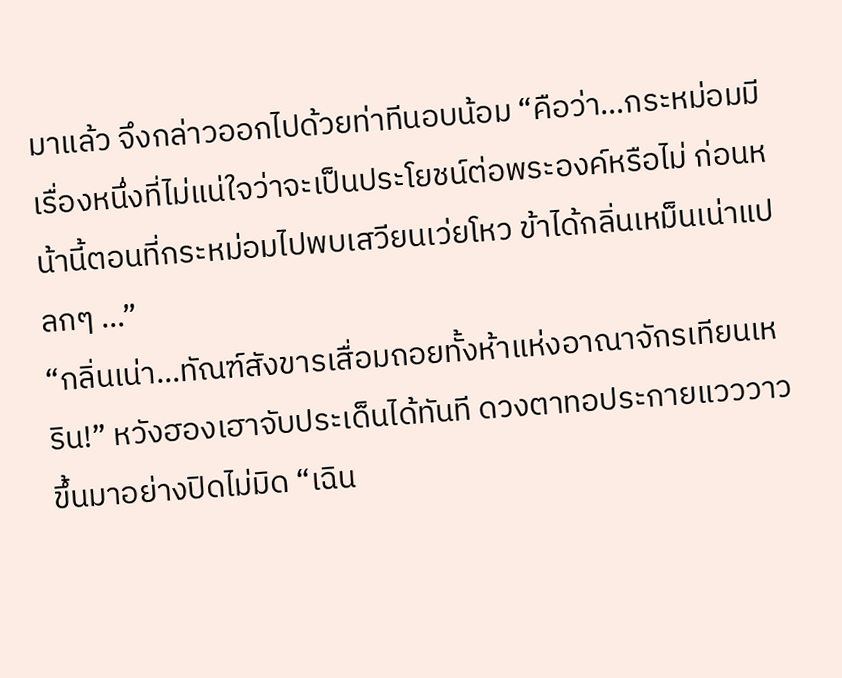มาแล้ว จึงกล่าวออกไปด้วยท่าทีนอบน้อม “คือว่า…กระหม่อมมีเรื่องหนึ่งที่ไม่แน่ใจว่าจะเป็นประโยชน์ต่อพระองค์หรือไม่ ก่อนหน้านี้ตอนที่กระหม่อมไปพบเสวียนเว่ยโหว ข้าได้กลิ่นเหม็นเน่าแปลกๆ …”
“กลิ่นเน่า…ทัณฑ์สังขารเสื่อมถอยทั้งห้าแห่งอาณาจักรเทียนเหริน!” หวังฮองเฮาจับประเด็นได้ทันที ดวงตาทอประกายแวววาวขึ้นมาอย่างปิดไม่มิด “เฉิน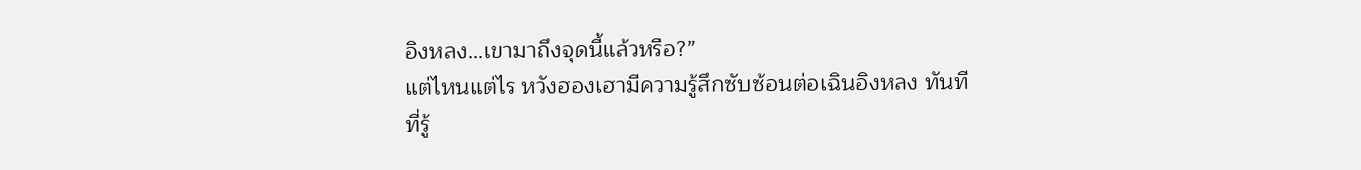อิงหลง…เขามาถึงจุดนี้แล้วหรือ?”
แต่ไหนแต่ไร หวังฮองเฮามีความรู้สึกซับซ้อนต่อเฉินอิงหลง ทันทีที่รู้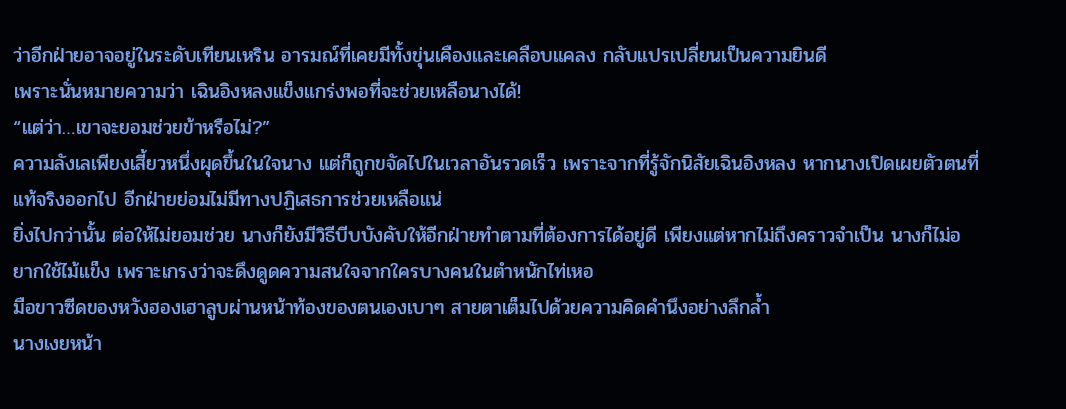ว่าอีกฝ่ายอาจอยู่ในระดับเทียนเหริน อารมณ์ที่เคยมีทั้งขุ่นเคืองและเคลือบแคลง กลับแปรเปลี่ยนเป็นความยินดี
เพราะนั่นหมายความว่า เฉินอิงหลงแข็งแกร่งพอที่จะช่วยเหลือนางได้!
“แต่ว่า…เขาจะยอมช่วยข้าหรือไม่?”
ความลังเลเพียงเสี้ยวหนึ่งผุดขึ้นในใจนาง แต่ก็ถูกขจัดไปในเวลาอันรวดเร็ว เพราะจากที่รู้จักนิสัยเฉินอิงหลง หากนางเปิดเผยตัวตนที่แท้จริงออกไป อีกฝ่ายย่อมไม่มีทางปฏิเสธการช่วยเหลือแน่
ยิ่งไปกว่านั้น ต่อให้ไม่ยอมช่วย นางก็ยังมีวิธีบีบบังคับให้อีกฝ่ายทำตามที่ต้องการได้อยู่ดี เพียงแต่หากไม่ถึงคราวจำเป็น นางก็ไม่อยากใช้ไม้แข็ง เพราะเกรงว่าจะดึงดูดความสนใจจากใครบางคนในตำหนักไท่เหอ
มือขาวซีดของหวังฮองเฮาลูบผ่านหน้าท้องของตนเองเบาๆ สายตาเต็มไปด้วยความคิดคำนึงอย่างลึกล้ำ
นางเงยหน้า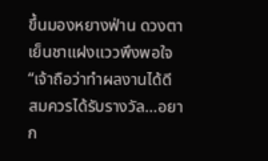ขึ้นมองหยางฟ่าน ดวงตาเย็นชาแฝงแววพึงพอใจ “เจ้าถือว่าทำผลงานได้ดี สมควรได้รับรางวัล…อยาก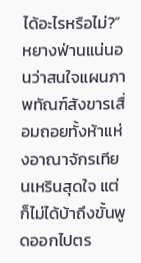ได้อะไรหรือไม่?”
หยางฟ่านแน่นอนว่าสนใจแผนภาพทัณฑ์สังขารเสื่อมถอยทั้งห้าแห่งอาณาจักรเทียนเหรินสุดใจ แต่ก็ไม่ได้บ้าถึงขั้นพูดออกไปตร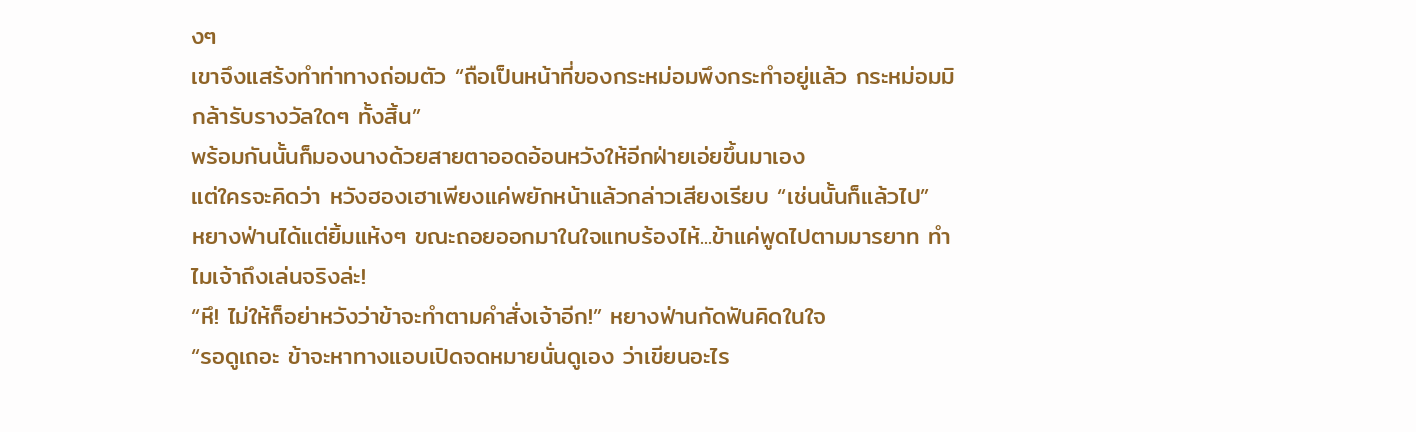งๆ
เขาจึงแสร้งทำท่าทางถ่อมตัว “ถือเป็นหน้าที่ของกระหม่อมพึงกระทำอยู่แล้ว กระหม่อมมิกล้ารับรางวัลใดๆ ทั้งสิ้น”
พร้อมกันนั้นก็มองนางด้วยสายตาออดอ้อนหวังให้อีกฝ่ายเอ่ยขึ้นมาเอง
แต่ใครจะคิดว่า หวังฮองเฮาเพียงแค่พยักหน้าแล้วกล่าวเสียงเรียบ “เช่นนั้นก็แล้วไป”
หยางฟ่านได้แต่ยิ้มแห้งๆ ขณะถอยออกมาในใจแทบร้องไห้...ข้าแค่พูดไปตามมารยาท ทำไมเจ้าถึงเล่นจริงล่ะ!
“หึ! ไม่ให้ก็อย่าหวังว่าข้าจะทำตามคำสั่งเจ้าอีก!” หยางฟ่านกัดฟันคิดในใจ
“รอดูเถอะ ข้าจะหาทางแอบเปิดจดหมายนั่นดูเอง ว่าเขียนอะไร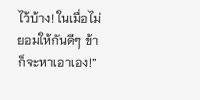ไว้บ้าง! ในเมื่อไม่ยอมให้กันดีๆ ข้าก็จะหาเอาเอง!”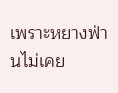เพราะหยางฟ่านไม่เคย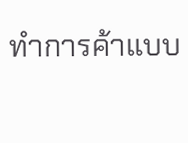ทำการค้าแบบ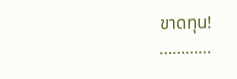ขาดทุน!
…………